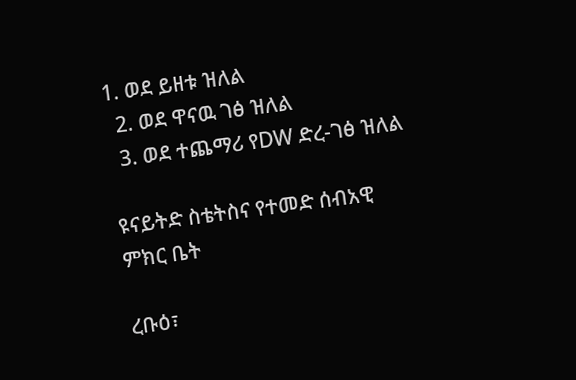1. ወደ ይዘቱ ዝለል
  2. ወደ ዋናዉ ገፅ ዝለል
  3. ወደ ተጨማሪ የDW ድረ-ገፅ ዝለል

ዩናይትድ ስቴትስና የተመድ ሰብአዊ ምክር ቤት

ረቡዕ፣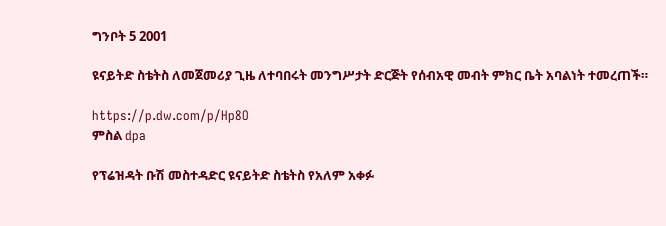ግንቦት 5 2001

ዩናይትድ ስቴትስ ለመጀመሪያ ጊዜ ለተባበሩት መንግሥታት ድርጅት የሰብአዊ መብት ምክር ቤት አባልነት ተመረጠች።

https://p.dw.com/p/Hp8O
ምስል dpa

የፕሬዝዳት ቡሽ መስተዳድር ዩናይትድ ስቴትስ የአለም አቀፉ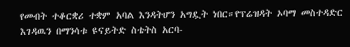የመብት ተቆርቋሪ ተቋም አባል እንዳትሆን አግዷት ነበር።የፕሬዝዳት ኦባማ መስተዳድር እገዳዉን በማንሳቱ ዩናይትድ ስቴትስ አርባ-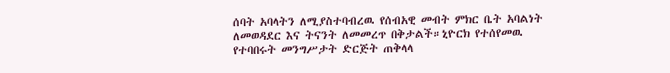ሰባት አባላትን ለሚያስተባብረዉ የሰብአዊ መብት ምክር ቤት አባልነት ለመወዳደር እና ትናንት ለመመረጥ በቅታልች።ኒዮርክ የተሰየመዉ የተባበሩት መንግሥታት ድርጅት ጠቅላላ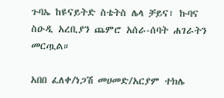ጉባኤ ከዩናይትድ ስቴትስ ሌላ ቻይና፣ ኩባና ስዑዲ አረቢያን ጨምሮ አሰራ-ሰባት ሐገራትን መርጧል።

አበበ ፈለቀ/ነጋሽ መሀመድ/አርያም ተክሌ